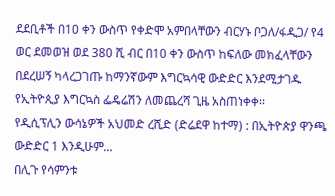ደደቢቶች በ10 ቀን ውስጥ የቀድሞ አምበላቸውን ብርሃኑ ቦጋለ/ፋዲጋ/ የ4 ወር ደመወዝ ወደ 380 ሺ ብር በ10 ቀን ውስጥ ከፍለው መክፈላቸውን በደረሠኝ ካላረጋገጡ ከማንኛውም እግርኳሳዊ ውድድር እንደሚታገዱ የኢትዮጲያ እግርኳስ ፌዴሬሽን ለመጨረሻ ጊዜ አስጠነቀቀ፡፡
የዲሲፕሊን ውሳኔዎች አህመድ ረሺድ (ድሬደዋ ከተማ) : በኢትዮጵያ ዋንጫ ውድድር 1 እንዲሁም...
በሊጉ የሳምንቱ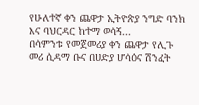የሁለተኛ ቀን ጨዋታ ኢትዮጵያ ንግድ ባንክ እና ባህርዳር ከተማ ወሳኝ...
በሳምንቱ የመጀመሪያ ቀን ጨዋታ የሊጉ መሪ ሲዳማ ቡና በሀድያ ሆሳዕና ሽንፈት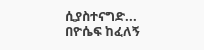ሲያስተናግድ...
በዮሴፍ ከፈለኝ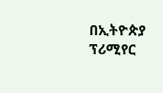በኢትዮጵያ ፕሪሚየር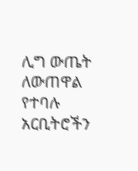ሊግ ውጤት ለውጠዋል የተባሉ አርቢትሮችን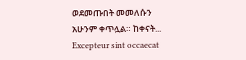ወደመጡበት መመለሱን አሁንም ቀጥሏል። ከቀናት...
Excepteur sint occaecat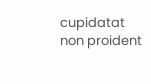cupidatat non proident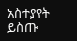አስተያየት ይስጡ